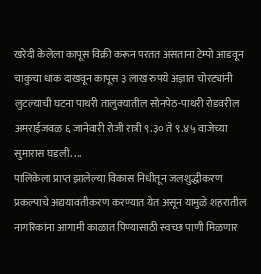खरेदी केलेला कापूस विक्री करून परतत असताना टेम्पो आडवून चाकुचा धाक दाखवून कापूस ३ लाख रुपये अज्ञात चोरट्यांनी लुटल्याची घटना पाथरी तालुक्यातील सोनपेठ-पाथरी रोडवरील अमराईजवळ ६ जानेवारी रोजी रात्री ९.३० ते ९.४५ वाजेच्या सुमारास घडली. ...
पालिकेला प्राप्त झालेल्या विकास निधीतून जलशुद्धीकरण प्रकल्पाचे अद्ययावतीकरण करण्यात येत असून यामुळे शहरातील नागरिकांना आगामी काळात पिण्यासाठी स्वच्छ पाणी मिळणार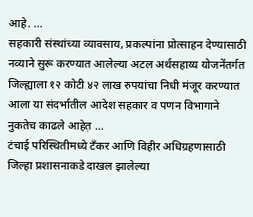आहे. ...
सहकारी संस्थांच्या व्यावसाय, प्रकल्पांना प्रोत्साहन देण्यासाठी नव्याने सुरू करण्यात आलेल्या अटल अर्थसहाय्य योजनेंतर्गत जिल्ह्याला १२ कोटी ४२ लाख रुपयांचा निधी मंजूर करण्यात आला या संदर्भातील आदेश सहकार व पणन विभागाने नुकतेच काढले आहेत़ ...
टंचाई परिस्थितीमध्ये टँकर आणि विहीर अधिग्रहणासाठी जिल्हा प्रशासनाकडे दाखल झालेल्या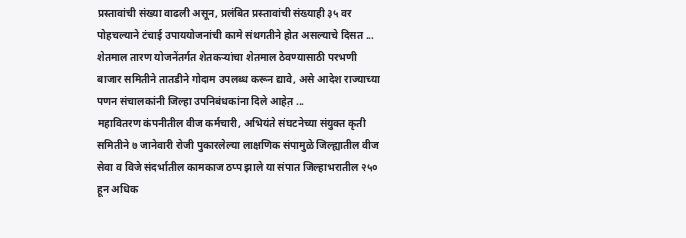प्रस्तावांची संख्या वाढली असून, प्रलंबित प्रस्तावांची संख्याही ३५ वर पोहचल्याने टंचाई उपाययोजनांची कामे संथगतीने होत असल्याचे दिसत ...
शेतमाल तारण योजनेंतर्गत शेतकऱ्यांचा शेतमाल ठेवण्यासाठी परभणी बाजार समितीने तातडीने गोदाम उपलब्ध करून द्यावे, असे आदेश राज्याच्या पणन संचालकांनी जिल्हा उपनिबंधकांना दिले आहेत़ ...
महावितरण कंपनीतील वीज कर्मचारी, अभियंते संघटनेच्या संयुक्त कृती समितीने ७ जानेवारी रोजी पुकारलेल्या लाक्षणिक संपामुळे जिल्ह्यातील वीज सेवा व विजे संदर्भातील कामकाज ठप्प झाले या संपात जिल्हाभरातील २५० हून अधिक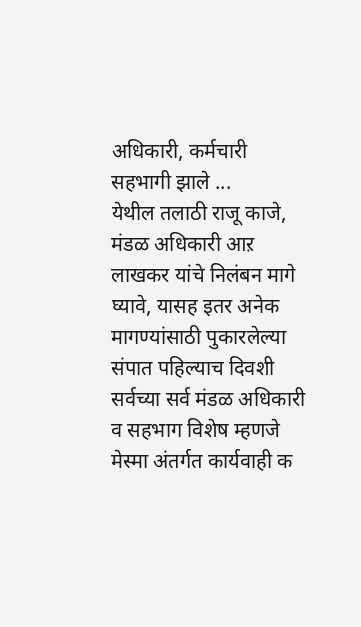अधिकारी, कर्मचारी सहभागी झाले ...
येथील तलाठी राजू काजे, मंडळ अधिकारी आऱ लाखकर यांचे निलंबन मागे घ्यावे, यासह इतर अनेक मागण्यांसाठी पुकारलेल्या संपात पहिल्याच दिवशी सर्वच्या सर्व मंडळ अधिकारी व सहभाग विशेष म्हणजे मेस्मा अंतर्गत कार्यवाही क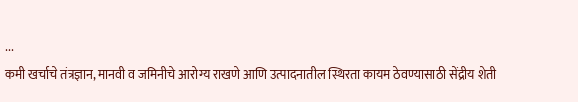...
कमी खर्चाचे तंत्रज्ञान, मानवी व जमिनीचे आरोग्य राखणे आणि उत्पादनातील स्थिरता कायम ठेवण्यासाठी सेंद्रीय शेती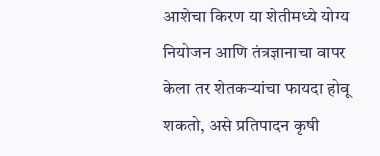आशेचा किरण या शेतीमध्ये योग्य नियोजन आणि तंत्रज्ञानाचा वापर केला तर शेतकऱ्यांचा फायदा होवू शकतो, असे प्रतिपादन कृषी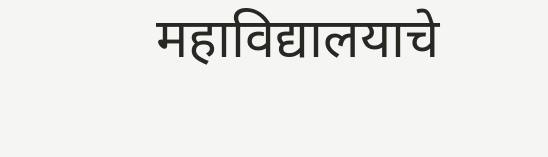महाविद्यालयाचे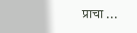प्राचा ...